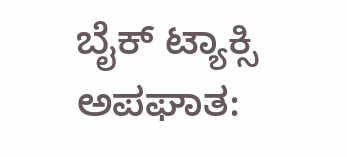ಬೈಕ್ ಟ್ಯಾಕ್ಸಿ ಅಪಘಾತ: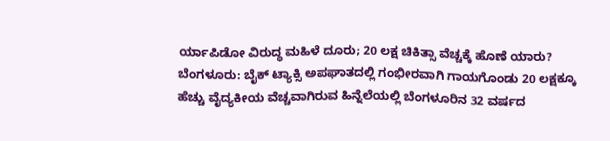ರ್ಯಾಪಿಡೋ ವಿರುದ್ಧ ಮಹಿಳೆ ದೂರು; 20 ಲಕ್ಷ ಚಿಕಿತ್ಸಾ ವೆಚ್ಚಕ್ಕೆ ಹೊಣೆ ಯಾರು?
ಬೆಂಗಳೂರು: ಬೈಕ್ ಟ್ಯಾಕ್ಸಿ ಅಪಘಾತದಲ್ಲಿ ಗಂಭೀರವಾಗಿ ಗಾಯಗೊಂಡು 20 ಲಕ್ಷಕ್ಕೂ ಹೆಚ್ಚು ವೈದ್ಯಕೀಯ ವೆಚ್ಚವಾಗಿರುವ ಹಿನ್ನೆಲೆಯಲ್ಲಿ ಬೆಂಗಳೂರಿನ 32 ವರ್ಷದ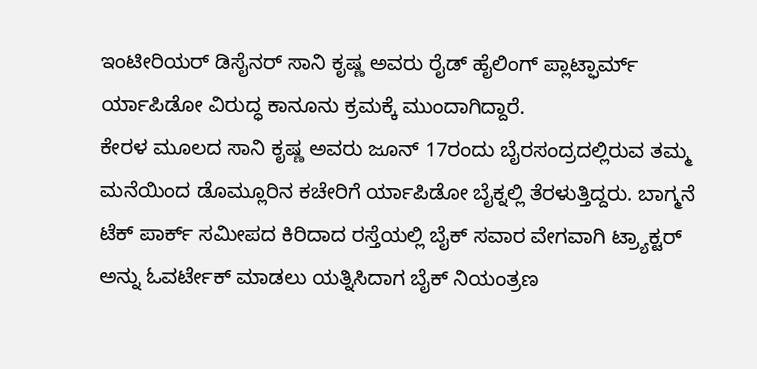ಇಂಟೀರಿಯರ್ ಡಿಸೈನರ್ ಸಾನಿ ಕೃಷ್ಣ ಅವರು ರೈಡ್ ಹೈಲಿಂಗ್ ಪ್ಲಾಟ್ಫಾರ್ಮ್ ರ್ಯಾಪಿಡೋ ವಿರುದ್ಧ ಕಾನೂನು ಕ್ರಮಕ್ಕೆ ಮುಂದಾಗಿದ್ದಾರೆ.
ಕೇರಳ ಮೂಲದ ಸಾನಿ ಕೃಷ್ಣ ಅವರು ಜೂನ್ 17ರಂದು ಬೈರಸಂದ್ರದಲ್ಲಿರುವ ತಮ್ಮ ಮನೆಯಿಂದ ಡೊಮ್ಲೂರಿನ ಕಚೇರಿಗೆ ರ್ಯಾಪಿಡೋ ಬೈಕ್ನಲ್ಲಿ ತೆರಳುತ್ತಿದ್ದರು. ಬಾಗ್ಮನೆ ಟೆಕ್ ಪಾರ್ಕ್ ಸಮೀಪದ ಕಿರಿದಾದ ರಸ್ತೆಯಲ್ಲಿ ಬೈಕ್ ಸವಾರ ವೇಗವಾಗಿ ಟ್ರ್ಯಾಕ್ಟರ್ ಅನ್ನು ಓವರ್ಟೇಕ್ ಮಾಡಲು ಯತ್ನಿಸಿದಾಗ ಬೈಕ್ ನಿಯಂತ್ರಣ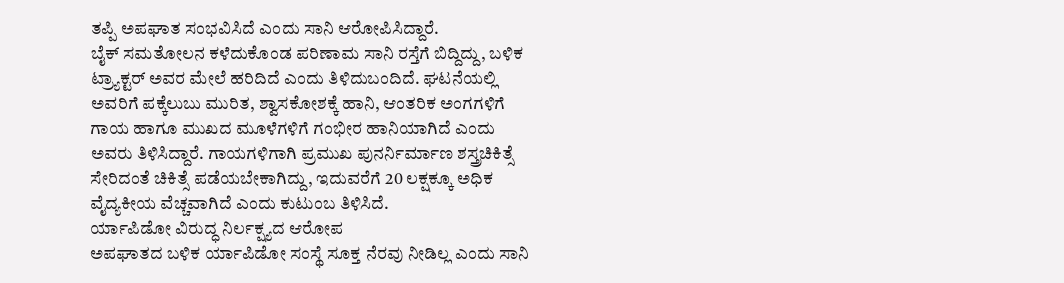ತಪ್ಪಿ ಅಪಘಾತ ಸಂಭವಿಸಿದೆ ಎಂದು ಸಾನಿ ಆರೋಪಿಸಿದ್ದಾರೆ.
ಬೈಕ್ ಸಮತೋಲನ ಕಳೆದುಕೊಂಡ ಪರಿಣಾಮ ಸಾನಿ ರಸ್ತೆಗೆ ಬಿದ್ದಿದ್ದು, ಬಳಿಕ ಟ್ರ್ಯಾಕ್ಟರ್ ಅವರ ಮೇಲೆ ಹರಿದಿದೆ ಎಂದು ತಿಳಿದುಬಂದಿದೆ. ಘಟನೆಯಲ್ಲಿ ಅವರಿಗೆ ಪಕ್ಕೆಲುಬು ಮುರಿತ, ಶ್ವಾಸಕೋಶಕ್ಕೆ ಹಾನಿ, ಆಂತರಿಕ ಅಂಗಗಳಿಗೆ ಗಾಯ ಹಾಗೂ ಮುಖದ ಮೂಳೆಗಳಿಗೆ ಗಂಭೀರ ಹಾನಿಯಾಗಿದೆ ಎಂದು ಅವರು ತಿಳಿಸಿದ್ದಾರೆ. ಗಾಯಗಳಿಗಾಗಿ ಪ್ರಮುಖ ಪುನರ್ನಿರ್ಮಾಣ ಶಸ್ತ್ರಚಿಕಿತ್ಸೆ ಸೇರಿದಂತೆ ಚಿಕಿತ್ಸೆ ಪಡೆಯಬೇಕಾಗಿದ್ದು, ಇದುವರೆಗೆ 20 ಲಕ್ಷಕ್ಕೂ ಅಧಿಕ ವೈದ್ಯಕೀಯ ವೆಚ್ಚವಾಗಿದೆ ಎಂದು ಕುಟುಂಬ ತಿಳಿಸಿದೆ.
ರ್ಯಾಪಿಡೋ ವಿರುದ್ಧ ನಿರ್ಲಕ್ಷ್ಯದ ಆರೋಪ
ಅಪಘಾತದ ಬಳಿಕ ರ್ಯಾಪಿಡೋ ಸಂಸ್ಥೆ ಸೂಕ್ತ ನೆರವು ನೀಡಿಲ್ಲ ಎಂದು ಸಾನಿ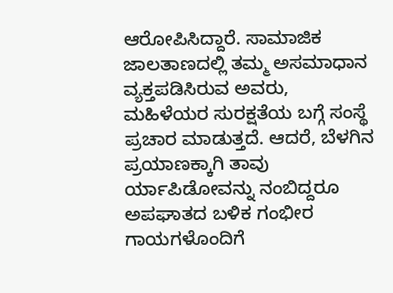ಆರೋಪಿಸಿದ್ದಾರೆ. ಸಾಮಾಜಿಕ ಜಾಲತಾಣದಲ್ಲಿ ತಮ್ಮ ಅಸಮಾಧಾನ ವ್ಯಕ್ತಪಡಿಸಿರುವ ಅವರು, ಮಹಿಳೆಯರ ಸುರಕ್ಷತೆಯ ಬಗ್ಗೆ ಸಂಸ್ಥೆ ಪ್ರಚಾರ ಮಾಡುತ್ತದೆ. ಆದರೆ, ಬೆಳಗಿನ ಪ್ರಯಾಣಕ್ಕಾಗಿ ತಾವು ರ್ಯಾಪಿಡೋವನ್ನು ನಂಬಿದ್ದರೂ ಅಪಘಾತದ ಬಳಿಕ ಗಂಭೀರ ಗಾಯಗಳೊಂದಿಗೆ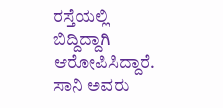ರಸ್ತೆಯಲ್ಲಿ ಬಿದ್ದಿದ್ದಾಗಿ ಆರೋಪಿಸಿದ್ದಾರೆ.
ಸಾನಿ ಅವರು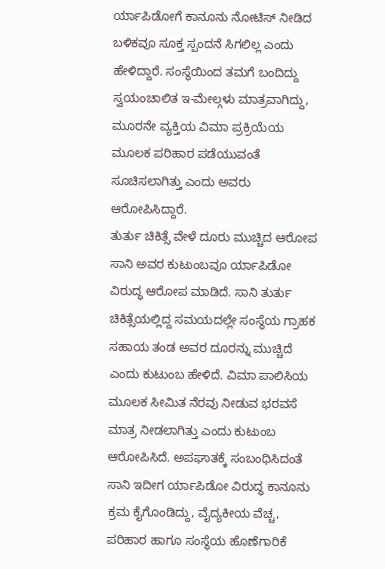ರ್ಯಾಪಿಡೋಗೆ ಕಾನೂನು ನೋಟಿಸ್ ನೀಡಿದ ಬಳಿಕವೂ ಸೂಕ್ತ ಸ್ಪಂದನೆ ಸಿಗಲಿಲ್ಲ ಎಂದು ಹೇಳಿದ್ದಾರೆ. ಸಂಸ್ಥೆಯಿಂದ ತಮಗೆ ಬಂದಿದ್ದು ಸ್ವಯಂಚಾಲಿತ ಇ-ಮೇಲ್ಗಳು ಮಾತ್ರವಾಗಿದ್ದು, ಮೂರನೇ ವ್ಯಕ್ತಿಯ ವಿಮಾ ಪ್ರಕ್ರಿಯೆಯ ಮೂಲಕ ಪರಿಹಾರ ಪಡೆಯುವಂತೆ ಸೂಚಿಸಲಾಗಿತ್ತು ಎಂದು ಅವರು ಆರೋಪಿಸಿದ್ದಾರೆ.
ತುರ್ತು ಚಿಕಿತ್ಸೆ ವೇಳೆ ದೂರು ಮುಚ್ಚಿದ ಆರೋಪ
ಸಾನಿ ಅವರ ಕುಟುಂಬವೂ ರ್ಯಾಪಿಡೋ ವಿರುದ್ಧ ಆರೋಪ ಮಾಡಿದೆ. ಸಾನಿ ತುರ್ತು ಚಿಕಿತ್ಸೆಯಲ್ಲಿದ್ದ ಸಮಯದಲ್ಲೇ ಸಂಸ್ಥೆಯ ಗ್ರಾಹಕ ಸಹಾಯ ತಂಡ ಅವರ ದೂರನ್ನು ಮುಚ್ಚಿದೆ ಎಂದು ಕುಟುಂಬ ಹೇಳಿದೆ. ವಿಮಾ ಪಾಲಿಸಿಯ ಮೂಲಕ ಸೀಮಿತ ನೆರವು ನೀಡುವ ಭರವಸೆ ಮಾತ್ರ ನೀಡಲಾಗಿತ್ತು ಎಂದು ಕುಟುಂಬ ಆರೋಪಿಸಿದೆ. ಅಪಘಾತಕ್ಕೆ ಸಂಬಂಧಿಸಿದಂತೆ ಸಾನಿ ಇದೀಗ ರ್ಯಾಪಿಡೋ ವಿರುದ್ಧ ಕಾನೂನು ಕ್ರಮ ಕೈಗೊಂಡಿದ್ದು, ವೈದ್ಯಕೀಯ ವೆಚ್ಚ, ಪರಿಹಾರ ಹಾಗೂ ಸಂಸ್ಥೆಯ ಹೊಣೆಗಾರಿಕೆ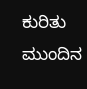ಕುರಿತು ಮುಂದಿನ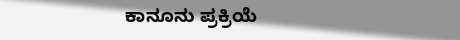ಕಾನೂನು ಪ್ರಕ್ರಿಯೆ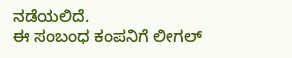ನಡೆಯಲಿದೆ.
ಈ ಸಂಬಂಧ ಕಂಪನಿಗೆ ಲೀಗಲ್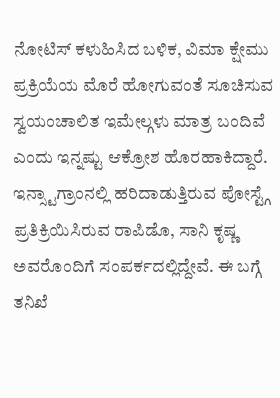ನೋಟಿಸ್ ಕಳುಹಿಸಿದ ಬಳಿಕ, ವಿಮಾ ಕ್ಷೇಮು ಪ್ರಕ್ರಿಯೆಯ ಮೊರೆ ಹೋಗುವಂತೆ ಸೂಚಿಸುವ ಸ್ವಯಂಚಾಲಿತ ಇಮೇಲ್ಗಳು ಮಾತ್ರ ಬಂದಿವೆ ಎಂದು ಇನ್ನಷ್ಟು ಆಕ್ರೋಶ ಹೊರಹಾಕಿದ್ದಾರೆ. ಇನ್ಸ್ಟಾಗ್ರಾಂನಲ್ಲಿ ಹರಿದಾಡುತ್ತಿರುವ ಪೋಸ್ಟ್ಗೆ ಪ್ರತಿಕ್ರಿಯಿಸಿರುವ ರಾಪಿಡೊ, ಸಾನಿ ಕೃಷ್ಣ ಅವರೊಂದಿಗೆ ಸಂಪರ್ಕದಲ್ಲಿದ್ದೇವೆ. ಈ ಬಗ್ಗೆ ತನಿಖೆ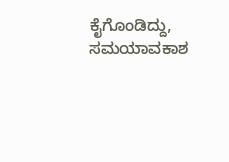ಕೈಗೊಂಡಿದ್ದು, ಸಮಯಾವಕಾಶ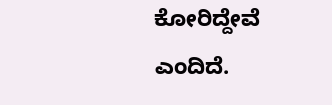ಕೋರಿದ್ದೇವೆ ಎಂದಿದೆ.